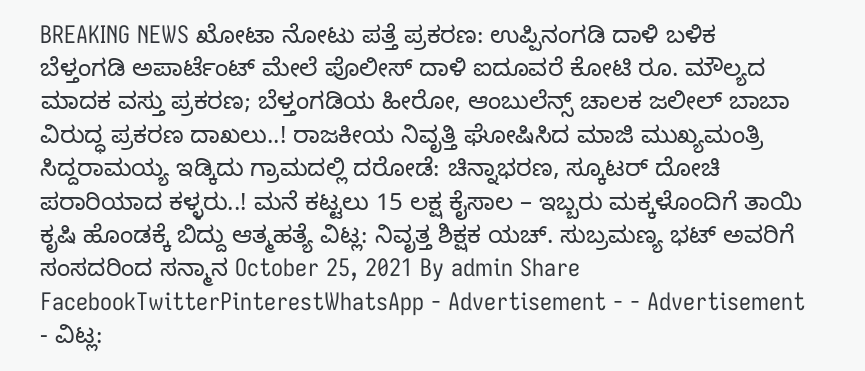BREAKING NEWS ಖೋಟಾ ನೋಟು ಪತ್ತೆ ಪ್ರಕರಣ: ಉಪ್ಪಿನಂಗಡಿ ದಾಳಿ ಬಳಿಕ ಬೆಳ್ತಂಗಡಿ ಅಪಾರ್ಟೆಂಟ್ ಮೇಲೆ ಪೊಲೀಸ್ ದಾಳಿ ಐದೂವರೆ ಕೋಟಿ ರೂ. ಮೌಲ್ಯದ ಮಾದಕ ವಸ್ತು ಪ್ರಕರಣ; ಬೆಳ್ತಂಗಡಿಯ ಹೀರೋ, ಆಂಬುಲೆನ್ಸ್ ಚಾಲಕ ಜಲೀಲ್ ಬಾಬಾ ವಿರುದ್ಧ ಪ್ರಕರಣ ದಾಖಲು..! ರಾಜಕೀಯ ನಿವೃತ್ತಿ ಘೋಷಿಸಿದ ಮಾಜಿ ಮುಖ್ಯಮಂತ್ರಿ ಸಿದ್ದರಾಮಯ್ಯ ಇಡ್ಕಿದು ಗ್ರಾಮದಲ್ಲಿ ದರೋಡೆ: ಚಿನ್ನಾಭರಣ, ಸ್ಕೂಟರ್ ದೋಚಿ ಪರಾರಿಯಾದ ಕಳ್ಳರು..! ಮನೆ ಕಟ್ಟಲು 15 ಲಕ್ಷ ಕೈಸಾಲ – ಇಬ್ಬರು ಮಕ್ಕಳೊಂದಿಗೆ ತಾಯಿ ಕೃಷಿ ಹೊಂಡಕ್ಕೆ ಬಿದ್ದು ಆತ್ಮಹತ್ಯೆ ವಿಟ್ಲ: ನಿವೃತ್ತ ಶಿಕ್ಷಕ ಯಚ್. ಸುಬ್ರಮಣ್ಯ ಭಟ್ ಅವರಿಗೆ ಸಂಸದರಿಂದ ಸನ್ಮಾನ October 25, 2021 By admin Share FacebookTwitterPinterestWhatsApp - Advertisement - - Advertisement - ವಿಟ್ಲ: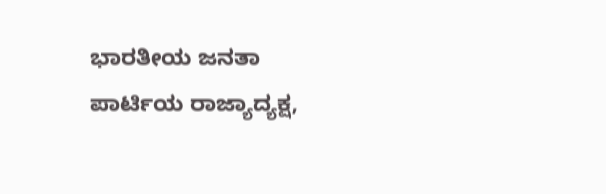ಭಾರತೀಯ ಜನತಾ ಪಾರ್ಟಿಯ ರಾಜ್ಯಾದ್ಯಕ್ಷ,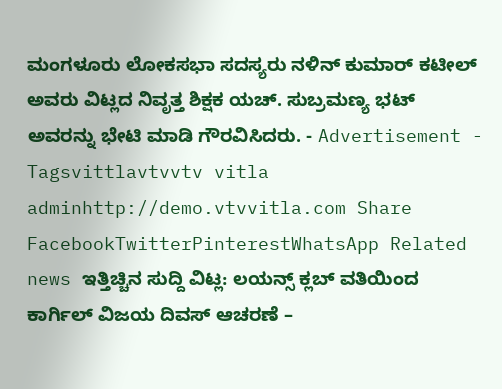ಮಂಗಳೂರು ಲೋಕಸಭಾ ಸದಸ್ಯರು ನಳಿನ್ ಕುಮಾರ್ ಕಟೀಲ್ ಅವರು ವಿಟ್ಲದ ನಿವೃತ್ತ ಶಿಕ್ಷಕ ಯಚ್. ಸುಬ್ರಮಣ್ಯ ಭಟ್ ಅವರನ್ನು ಭೇಟಿ ಮಾಡಿ ಗೌರವಿಸಿದರು. - Advertisement - Tagsvittlavtvvtv vitla adminhttp://demo.vtvvitla.com Share FacebookTwitterPinterestWhatsApp Related news ಇತ್ತಿಚ್ಚಿನ ಸುದ್ದಿ ವಿಟ್ಲ: ಲಯನ್ಸ್ ಕ್ಲಬ್ ವತಿಯಿಂದ ಕಾರ್ಗಿಲ್ ವಿಜಯ ದಿವಸ್ ಆಚರಣೆ –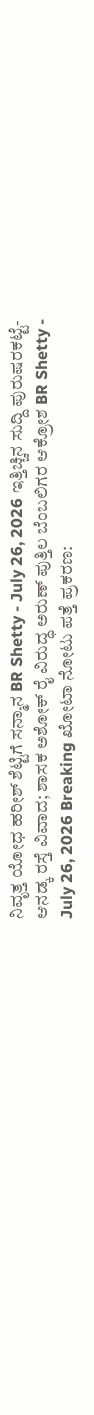ನಿವೃತ್ತ ಯೋಧ ಹರೀಶ್ ಶೆಟ್ಟಿಗೆ ಸನ್ಮಾನ BR Shetty - July 26, 2026 ಇತ್ತಿಚ್ಚಿನ ಸುದ್ದಿ ಪುರುಷರಕಟ್ಟೆ-ಆನಡ್ಕ ರಸ್ತೆ ವಿವಾದ; ಶಾಸಕ ಅಶೋಕ್ ರೈ ವಿರುದ್ಧ ಅರುಣ್ ಪುತ್ತಿಲ ಬೆಂಬಲಿಗರ ಆಕ್ರೋಶ BR Shetty - July 26, 2026 Breaking ಖೋಟಾ ನೋಟು ಪತ್ತೆ ಪ್ರಕರಣ: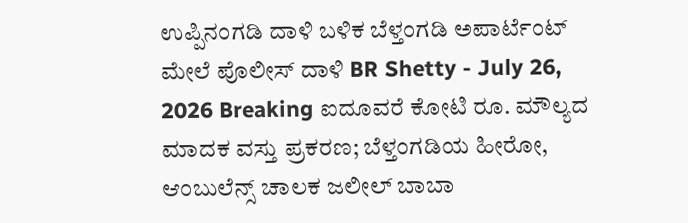ಉಪ್ಪಿನಂಗಡಿ ದಾಳಿ ಬಳಿಕ ಬೆಳ್ತಂಗಡಿ ಅಪಾರ್ಟೆಂಟ್ ಮೇಲೆ ಪೊಲೀಸ್ ದಾಳಿ BR Shetty - July 26, 2026 Breaking ಐದೂವರೆ ಕೋಟಿ ರೂ. ಮೌಲ್ಯದ ಮಾದಕ ವಸ್ತು ಪ್ರಕರಣ; ಬೆಳ್ತಂಗಡಿಯ ಹೀರೋ, ಆಂಬುಲೆನ್ಸ್ ಚಾಲಕ ಜಲೀಲ್ ಬಾಬಾ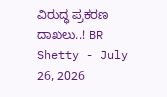ವಿರುದ್ಧ ಪ್ರಕರಣ ದಾಖಲು..! BR Shetty - July 26, 2026